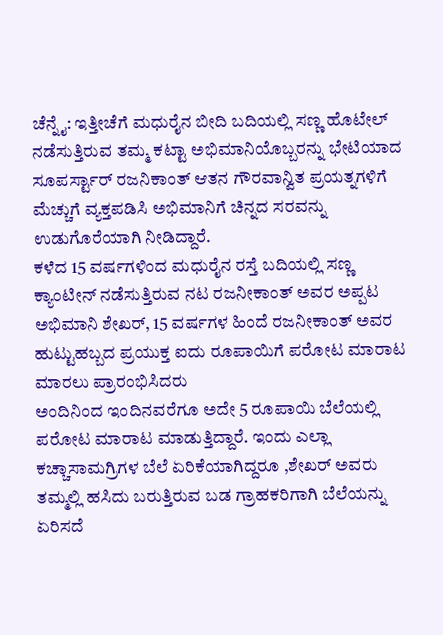ಚೆನ್ನೈ: ಇತ್ತೀಚೆಗೆ ಮಧುರೈನ ಬೀದಿ ಬದಿಯಲ್ಲಿ ಸಣ್ಣ ಹೊಟೇಲ್ ನಡೆಸುತ್ತಿರುವ ತಮ್ಮ ಕಟ್ಟಾ ಅಭಿಮಾನಿಯೊಬ್ಬರನ್ನು ಭೇಟಿಯಾದ ಸೂಪರ್ಸ್ಟಾರ್ ರಜನಿಕಾಂತ್ ಆತನ ಗೌರವಾನ್ವಿತ ಪ್ರಯತ್ನಗಳಿಗೆ ಮೆಚ್ಚುಗೆ ವ್ಯಕ್ತಪಡಿಸಿ ಅಭಿಮಾನಿಗೆ ಚಿನ್ನದ ಸರವನ್ನು ಉಡುಗೊರೆಯಾಗಿ ನೀಡಿದ್ದಾರೆ.
ಕಳೆದ 15 ವರ್ಷಗಳಿಂದ ಮಧುರೈನ ರಸ್ತೆ ಬದಿಯಲ್ಲಿ ಸಣ್ಣ ಕ್ಯಾಂಟೀನ್ ನಡೆಸುತ್ತಿರುವ ನಟ ರಜನೀಕಾಂತ್ ಅವರ ಅಪ್ಪಟ ಅಭಿಮಾನಿ ಶೇಖರ್, 15 ವರ್ಷಗಳ ಹಿಂದೆ ರಜನೀಕಾಂತ್ ಅವರ ಹುಟ್ಟುಹಬ್ಬದ ಪ್ರಯುಕ್ತ ಐದು ರೂಪಾಯಿಗೆ ಪರೋಟ ಮಾರಾಟ ಮಾರಲು ಪ್ರಾರಂಭಿಸಿದರು
ಅಂದಿನಿಂದ ಇಂದಿನವರೆಗೂ ಅದೇ 5 ರೂಪಾಯಿ ಬೆಲೆಯಲ್ಲಿ ಪರೋಟ ಮಾರಾಟ ಮಾಡುತ್ತಿದ್ದಾರೆ. ಇಂದು ಎಲ್ಲಾ ಕಚ್ಚಾಸಾಮಗ್ರಿಗಳ ಬೆಲೆ ಏರಿಕೆಯಾಗಿದ್ದರೂ ,ಶೇಖರ್ ಅವರು ತಮ್ಮಲ್ಲಿ ಹಸಿದು ಬರುತ್ತಿರುವ ಬಡ ಗ್ರಾಹಕರಿಗಾಗಿ ಬೆಲೆಯನ್ನು ಏರಿಸದೆ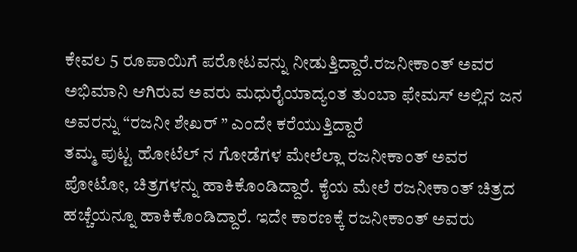ಕೇವಲ 5 ರೂಪಾಯಿಗೆ ಪರೋಟವನ್ನು ನೀಡುತ್ತಿದ್ದಾರೆ.ರಜನೀಕಾಂತ್ ಅವರ ಅಭಿಮಾನಿ ಆಗಿರುವ ಅವರು ಮಧುರೈಯಾದ್ಯಂತ ತುಂಬಾ ಫೇಮಸ್ ಅಲ್ಲಿನ ಜನ ಅವರನ್ನು “ರಜನೀ ಶೇಖರ್ ” ಎಂದೇ ಕರೆಯುತ್ತಿದ್ದಾರೆ
ತಮ್ಮ ಪುಟ್ಟ ಹೋಟೆಲ್ ನ ಗೋಡೆಗಳ ಮೇಲೆಲ್ಲಾ ರಜನೀಕಾಂತ್ ಅವರ ಪೋಟೋ, ಚಿತ್ರಗಳನ್ನು ಹಾಕಿಕೊಂಡಿದ್ದಾರೆ. ಕೈಯ ಮೇಲೆ ರಜನೀಕಾಂತ್ ಚಿತ್ರದ ಹಚ್ಚೆಯನ್ನೂ ಹಾಕಿಕೊಂಡಿದ್ದಾರೆ. ಇದೇ ಕಾರಣಕ್ಕೆ ರಜನೀಕಾಂತ್ ಅವರು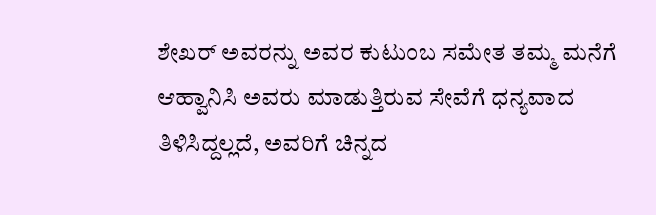ಶೇಖರ್ ಅವರನ್ನು ಅವರ ಕುಟುಂಬ ಸಮೇತ ತಮ್ಮ ಮನೆಗೆ ಆಹ್ವಾನಿಸಿ ಅವರು ಮಾಡುತ್ತಿರುವ ಸೇವೆಗೆ ಧನ್ಯವಾದ ತಿಳಿಸಿದ್ದಲ್ಲದೆ, ಅವರಿಗೆ ಚಿನ್ನದ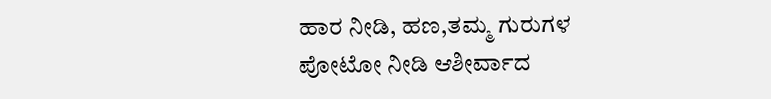ಹಾರ ನೀಡಿ, ಹಣ,ತಮ್ಮ ಗುರುಗಳ ಪೋಟೋ ನೀಡಿ ಆಶೀರ್ವಾದ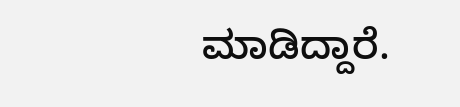ಮಾಡಿದ್ದಾರೆ.